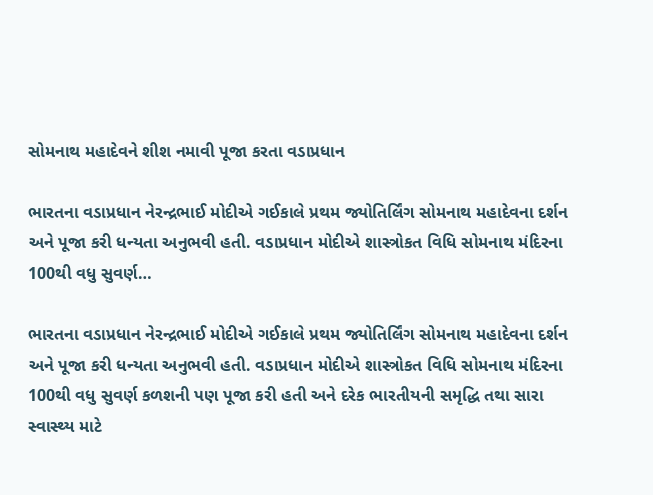સોમનાથ મહાદેવને શીશ નમાવી પૂજા કરતા વડાપ્રધાન

ભારતના વડાપ્રધાન નેરન્દ્રભાઈ મોદીએ ગઈકાલે પ્રથમ જ્યોતિર્લિંગ સોમનાથ મહાદેવના દર્શન અને પૂજા કરી ધન્યતા અનુભવી હતી. વડાપ્રધાન મોદીએ શાસ્ત્રોકત વિધિ સોમનાથ મંદિરના 100થી વધુ સુવર્ણ…

ભારતના વડાપ્રધાન નેરન્દ્રભાઈ મોદીએ ગઈકાલે પ્રથમ જ્યોતિર્લિંગ સોમનાથ મહાદેવના દર્શન અને પૂજા કરી ધન્યતા અનુભવી હતી. વડાપ્રધાન મોદીએ શાસ્ત્રોકત વિધિ સોમનાથ મંદિરના 100થી વધુ સુવર્ણ કળશની પણ પૂજા કરી હતી અને દરેક ભારતીયની સમૃદ્ધિ તથા સારા સ્વાસ્થ્ય માટે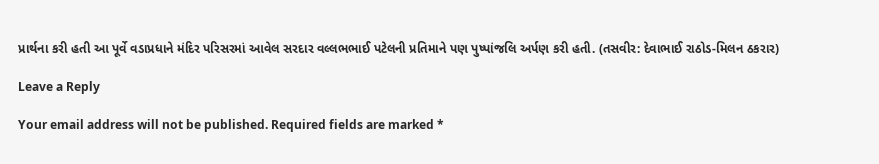પ્રાર્થના કરી હતી આ પૂર્વે વડાપ્રધાને મંદિર પરિસરમાં આવેલ સરદાર વલ્લભભાઈ પટેલની પ્રતિમાને પણ પુષ્પાંજલિ અર્પણ કરી હતી. (તસવીર: દેવાભાઈ રાઠોડ-મિલન ઠકરાર)

Leave a Reply

Your email address will not be published. Required fields are marked *